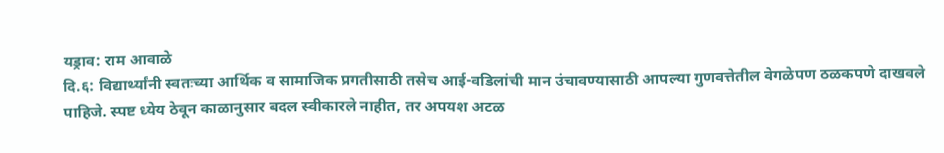यड्राव: राम आवाळे
दि.६: विद्यार्थ्यांनी स्वतःच्या आर्थिक व सामाजिक प्रगतीसाठी तसेच आई-वडिलांची मान उंचावण्यासाठी आपल्या गुणवत्तेतील वेगळेपण ठळकपणे दाखवले पाहिजे. स्पष्ट ध्येय ठेवून काळानुसार बदल स्वीकारले नाहीत, तर अपयश अटळ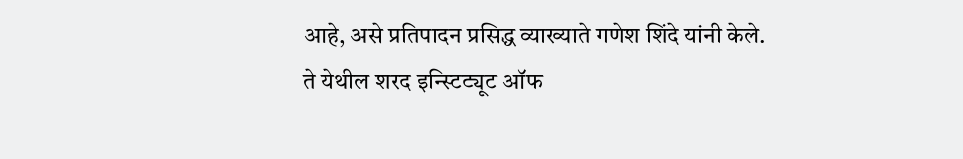आहे, असे प्रतिपादन प्रसिद्ध व्याख्याते गणेश शिंदे यांनी केले.
ते येथील शरद इन्स्टिट्यूट ऑफ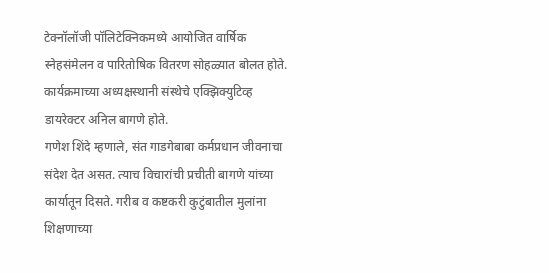टेक्नॉलॉजी पॉलिटेक्निकमध्ये आयोजित वार्षिक स्नेहसंमेलन व पारितोषिक वितरण सोहळ्यात बोलत होते. कार्यक्रमाच्या अध्यक्षस्थानी संस्थेचे एक्झिक्युटिव्ह डायरेक्टर अनिल बागणे होते.
गणेश शिंदे म्हणाले, संत गाडगेबाबा कर्मप्रधान जीवनाचा संदेश देत असत. त्याच विचारांची प्रचीती बागणे यांच्या कार्यातून दिसते. गरीब व कष्टकरी कुटुंबातील मुलांना शिक्षणाच्या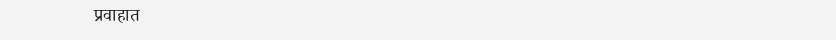प्रवाहात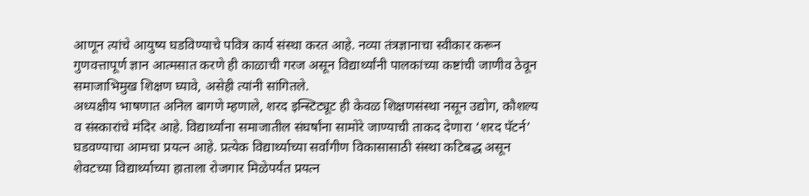आणून त्यांचे आयुष्य घडविण्याचे पवित्र कार्य संस्था करत आहे. नव्या तंत्रज्ञानाचा स्वीकार करून गुणवत्तापूर्ण ज्ञान आत्मसात करणे ही काळाची गरज असून विद्यार्थ्यांनी पालकांच्या कष्टांची जाणीव ठेवून समाजाभिमुख शिक्षण घ्यावे, असेही त्यांनी सांगितले.
अध्यक्षीय भाषणात अनिल बागणे म्हणाले, शरद इन्स्टिट्यूट ही केवळ शिक्षणसंस्था नसून उद्योग, कौशल्य व संस्कारांचे मंदिर आहे. विद्यार्थ्यांना समाजातील संघर्षांना सामोरे जाण्याची ताकद देणारा ‘शरद पॅटर्न’ घडवण्याचा आमचा प्रयत्न आहे. प्रत्येक विद्यार्थ्याच्या सर्वांगीण विकासासाठी संस्था कटिबद्ध असून शेवटच्या विद्यार्थ्याच्या हाताला रोजगार मिळेपर्यंत प्रयत्न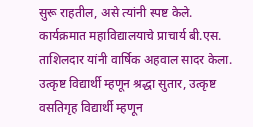सुरू राहतील, असे त्यांनी स्पष्ट केले.
कार्यक्रमात महाविद्यालयाचे प्राचार्य बी.एस. ताशिलदार यांनी वार्षिक अहवाल सादर केला. उत्कृष्ट विद्यार्थी म्हणून श्रद्धा सुतार, उत्कृष्ट वसतिगृह विद्यार्थी म्हणून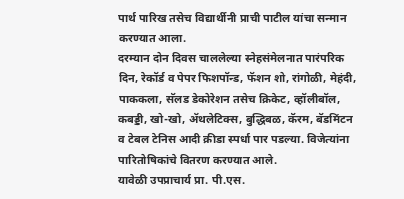पार्थ पारिख तसेच विद्यार्थीनी प्राची पाटील यांचा सन्मान करण्यात आला.
दरम्यान दोन दिवस चाललेल्या स्नेहसंमेलनात पारंपरिक दिन, रेकॉर्ड व पेपर फिशपॉन्ड, फॅशन शो, रांगोळी, मेहंदी, पाककला, सॅलड डेकोरेशन तसेच क्रिकेट, व्हॉलीबॉल, कबड्डी, खो-खो, ॲथलेटिक्स, बुद्धिबळ, कॅरम, बॅडमिंटन व टेबल टेनिस आदी क्रीडा स्पर्धा पार पडल्या. विजेत्यांना पारितोषिकांचे वितरण करण्यात आले.
यावेळी उपप्राचार्य प्रा. पी.एस.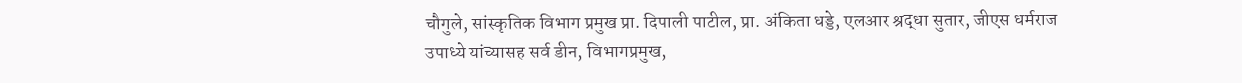चौगुले, सांस्कृतिक विभाग प्रमुख प्रा. दिपाली पाटील, प्रा. अंकिता धड्डे, एलआर श्रद्धा सुतार, जीएस धर्मराज उपाध्ये यांच्यासह सर्व डीन, विभागप्रमुख,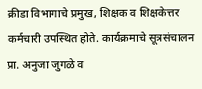क्रीडा विभागाचे प्रमुख, शिक्षक व शिक्षकेत्तर कर्मचारी उपस्थित होते. कार्यक्रमाचे सूत्रसंचालन प्रा. अनुजा जुगळे व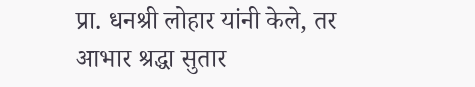प्रा. धनश्री लोहार यांनी केले, तर आभार श्रद्धा सुतार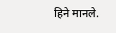हिने मानले.